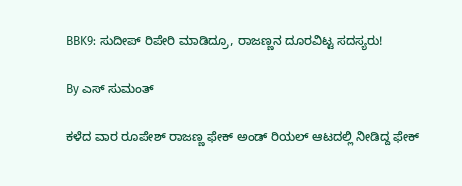BBK9: ಸುದೀಪ್ ರಿಪೇರಿ ಮಾಡಿದ್ರೂ, ರಾಜಣ್ಣನ ದೂರವಿಟ್ಟ ಸದಸ್ಯರು!

By ಎಸ್ ಸುಮಂತ್

ಕಳೆದ ವಾರ ರೂಪೇಶ್ ರಾಜಣ್ಣ ಫೇಕ್ ಅಂಡ್ ರಿಯಲ್ ಆಟದಲ್ಲಿ ನೀಡಿದ್ದ ಫೇಕ್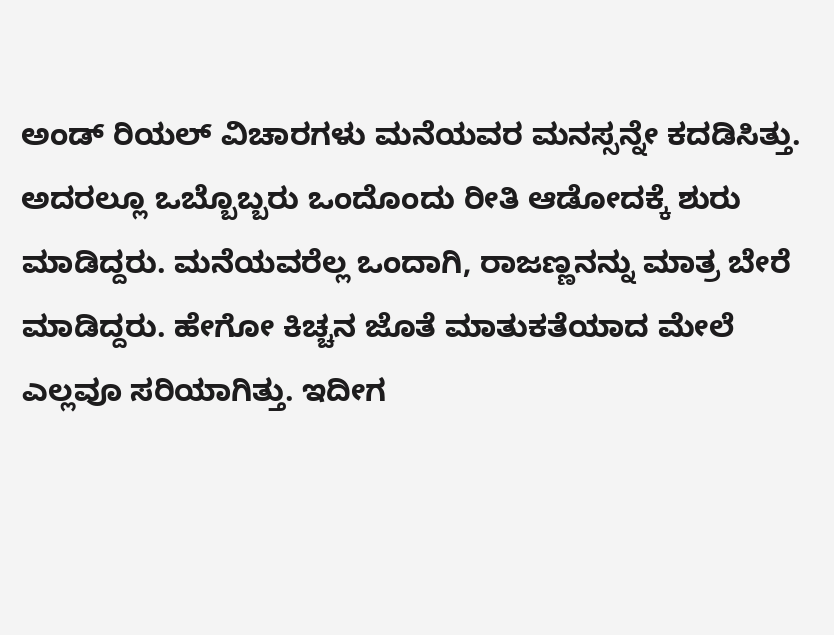ಅಂಡ್ ರಿಯಲ್ ವಿಚಾರಗಳು ಮನೆಯವರ ಮನಸ್ಸನ್ನೇ ಕದಡಿಸಿತ್ತು. ಅದರಲ್ಲೂ ಒಬ್ಬೊಬ್ಬರು ಒಂದೊಂದು ರೀತಿ ಆಡೋದಕ್ಕೆ ಶುರು ಮಾಡಿದ್ದರು. ಮನೆಯವರೆಲ್ಲ ಒಂದಾಗಿ, ರಾಜಣ್ಣನನ್ನು ಮಾತ್ರ ಬೇರೆ ಮಾಡಿದ್ದರು. ಹೇಗೋ ಕಿಚ್ಚನ ಜೊತೆ ಮಾತುಕತೆಯಾದ ಮೇಲೆ ಎಲ್ಲವೂ ಸರಿಯಾಗಿತ್ತು. ಇದೀಗ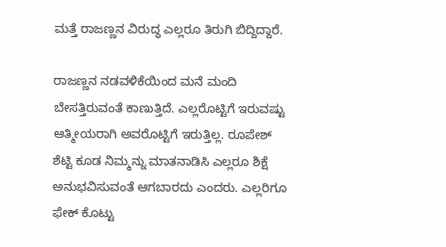ಮತ್ತೆ ರಾಜಣ್ಣನ ವಿರುದ್ಧ ಎಲ್ಲರೂ ತಿರುಗಿ ಬಿದ್ದಿದ್ದಾರೆ.

ರಾಜಣ್ಣನ ನಡವಳಿಕೆಯಿಂದ ಮನೆ ಮಂದಿ ಬೇಸತ್ತಿರುವಂತೆ ಕಾಣುತ್ತಿದೆ. ಎಲ್ಲರೊಟ್ಟಿಗೆ ಇರುವಷ್ಟು ಆತ್ಮೀಯರಾಗಿ ಅವರೊಟ್ಟಿಗೆ ಇರುತ್ತಿಲ್ಲ. ರೂಪೇಶ್ ಶೆಟ್ಟಿ ಕೂಡ ನಿಮ್ಮನ್ನು ಮಾತನಾಡಿಸಿ ಎಲ್ಲರೂ ಶಿಕ್ಷೆ ಅನುಭವಿಸುವಂತೆ ಆಗಬಾರದು ಎಂದರು. ಎಲ್ಲರಿಗೂ ಫೇಕ್ ಕೊಟ್ಟು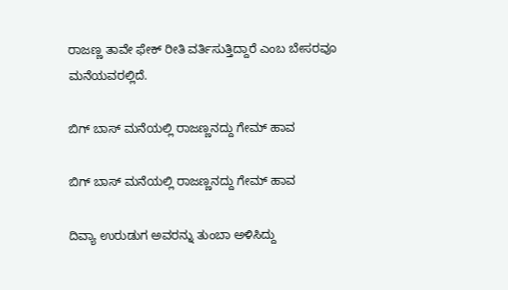ರಾಜಣ್ಣ ತಾವೇ ಫೇಕ್ ರೀತಿ ವರ್ತಿಸುತ್ತಿದ್ದಾರೆ ಎಂಬ ಬೇಸರವೂ ಮನೆಯವರಲ್ಲಿದೆ.

ಬಿಗ್ ಬಾಸ್ ಮನೆಯಲ್ಲಿ ರಾಜಣ್ಣನದ್ದು ಗೇಮ್ ಹಾವ

ಬಿಗ್ ಬಾಸ್ ಮನೆಯಲ್ಲಿ ರಾಜಣ್ಣನದ್ದು ಗೇಮ್ ಹಾವ

ದಿವ್ಯಾ ಉರುಡುಗ ಅವರನ್ನು ತುಂಬಾ ಅಳಿಸಿದ್ದು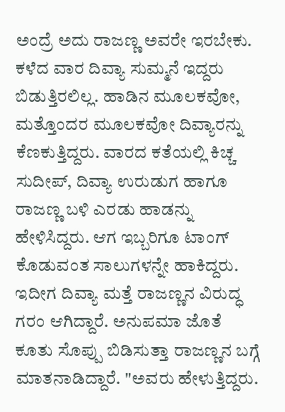ಅಂದ್ರೆ ಅದು ರಾಜಣ್ಣ ಅವರೇ ಇರಬೇಕು. ಕಳೆದ ವಾರ ದಿವ್ಯಾ ಸುಮ್ಮನೆ ಇದ್ದರು ಬಿಡುತ್ತಿರಲಿಲ್ಲ. ಹಾಡಿನ ಮೂಲಕವೋ, ಮತ್ತೊಂದರ ಮೂಲಕವೋ ದಿವ್ಯಾರನ್ನು ಕೆಣಕುತ್ತಿದ್ದರು. ವಾರದ ಕತೆಯಲ್ಲಿ ಕಿಚ್ಚ ಸುದೀಪ್, ದಿವ್ಯಾ ಉರುಡುಗ ಹಾಗೂ ರಾಜಣ್ಣ ಬಳಿ ಎರಡು ಹಾಡನ್ನು ಹೇಳಿಸಿದ್ದರು. ಆಗ ಇಬ್ಬರಿಗೂ ಟಾಂಗ್ ಕೊಡುವಂತ ಸಾಲುಗಳನ್ನೇ ಹಾಕಿದ್ದರು. ಇದೀಗ ದಿವ್ಯಾ ಮತ್ತೆ ರಾಜಣ್ಣನ ವಿರುದ್ಧ ಗರಂ ಆಗಿದ್ದಾರೆ. ಅನುಪಮಾ ಜೊತೆ ಕೂತು ಸೊಪ್ಪು ಬಿಡಿಸುತ್ತಾ ರಾಜಣ್ಣನ ಬಗ್ಗೆ ಮಾತನಾಡಿದ್ದಾರೆ. "ಅವರು ಹೇಳುತ್ತಿದ್ದರು.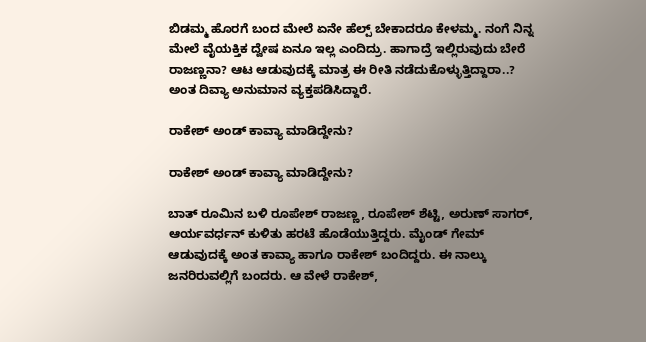ಬಿಡಮ್ಮ ಹೊರಗೆ ಬಂದ ಮೇಲೆ ಏನೇ ಹೆಲ್ಪ್ ಬೇಕಾದರೂ ಕೇಳಮ್ಮ. ನಂಗೆ ನಿನ್ನ ಮೇಲೆ ವೈಯಕ್ತಿಕ ದ್ವೇಷ ಏನೂ ಇಲ್ಲ ಎಂದಿದ್ರು. ಹಾಗಾದ್ರೆ ಇಲ್ಲಿರುವುದು ಬೇರೆ ರಾಜಣ್ಣನಾ? ಆಟ ಆಡುವುದಕ್ಕೆ ಮಾತ್ರ ಈ ರೀತಿ ನಡೆದುಕೊಳ್ಳುತ್ತಿದ್ದಾರಾ..? ಅಂತ ದಿವ್ಯಾ ಅನುಮಾನ ವ್ಯಕ್ತಪಡಿಸಿದ್ದಾರೆ.

ರಾಕೇಶ್ ಅಂಡ್ ಕಾವ್ಯಾ ಮಾಡಿದ್ದೇನು?

ರಾಕೇಶ್ ಅಂಡ್ ಕಾವ್ಯಾ ಮಾಡಿದ್ದೇನು?

ಬಾತ್ ರೂಮಿನ ಬಳಿ ರೂಪೇಶ್ ರಾಜಣ್ಣ, ರೂಪೇಶ್ ಶೆಟ್ಟಿ, ಅರುಣ್ ಸಾಗರ್, ಆರ್ಯವರ್ಧನ್ ಕುಳಿತು ಹರಟೆ ಹೊಡೆಯುತ್ತಿದ್ದರು. ಮೈಂಡ್ ಗೇಮ್ ಆಡುವುದಕ್ಕೆ ಅಂತ ಕಾವ್ಯಾ ಹಾಗೂ ರಾಕೇಶ್ ಬಂದಿದ್ದರು. ಈ ನಾಲ್ಕು ಜನರಿರುವಲ್ಲಿಗೆ ಬಂದರು. ಆ ವೇಳೆ ರಾಕೇಶ್,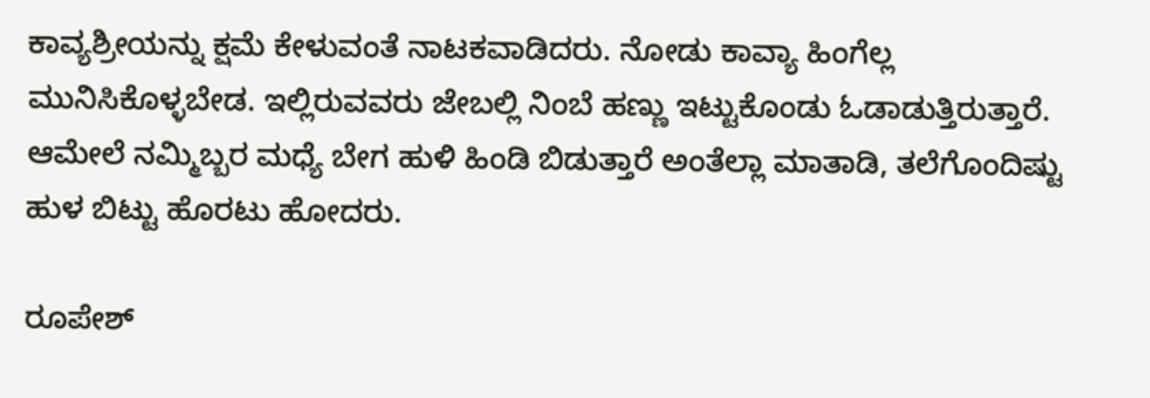ಕಾವ್ಯಶ್ರೀಯನ್ನು ಕ್ಷಮೆ ಕೇಳುವಂತೆ ನಾಟಕವಾಡಿದರು. ನೋಡು ಕಾವ್ಯಾ ಹಿಂಗೆಲ್ಲ ಮುನಿಸಿಕೊಳ್ಳಬೇಡ. ಇಲ್ಲಿರುವವರು ಜೇಬಲ್ಲಿ ನಿಂಬೆ ಹಣ್ಣು ಇಟ್ಟುಕೊಂಡು ಓಡಾಡುತ್ತಿರುತ್ತಾರೆ. ಆಮೇಲೆ ನಮ್ಮಿಬ್ಬರ ಮಧ್ಯೆ ಬೇಗ ಹುಳಿ ಹಿಂಡಿ ಬಿಡುತ್ತಾರೆ ಅಂತೆಲ್ಲಾ ಮಾತಾಡಿ, ತಲೆಗೊಂದಿಷ್ಟು ಹುಳ ಬಿಟ್ಟು ಹೊರಟು ಹೋದರು.

ರೂಪೇಶ್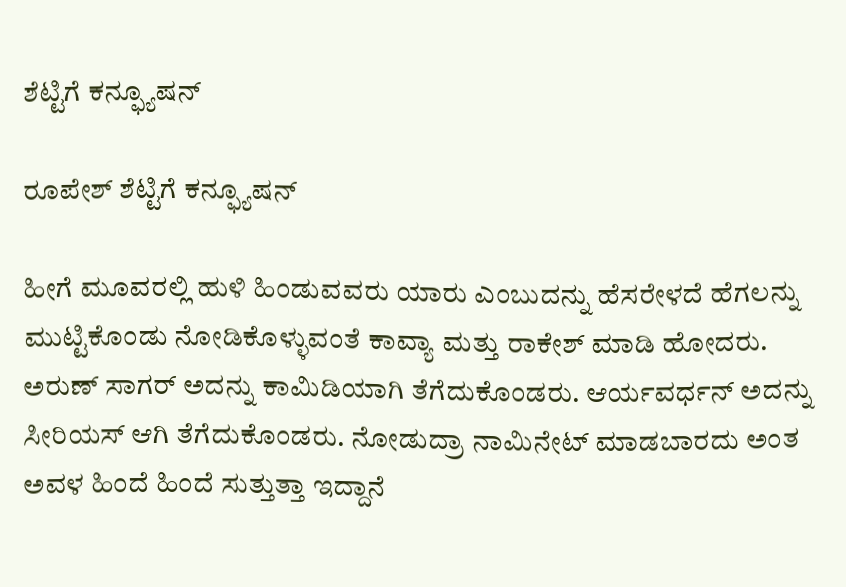ಶೆಟ್ಟಿಗೆ ಕನ್ಫ್ಯೂಷನ್

ರೂಪೇಶ್ ಶೆಟ್ಟಿಗೆ ಕನ್ಫ್ಯೂಷನ್

ಹೀಗೆ ಮೂವರಲ್ಲಿ ಹುಳಿ ಹಿಂಡುವವರು ಯಾರು ಎಂಬುದನ್ನು ಹೆಸರೇಳದೆ ಹೆಗಲನ್ನು ಮುಟ್ಟಿಕೊಂಡು ನೋಡಿಕೊಳ್ಳುವಂತೆ ಕಾವ್ಯಾ ಮತ್ತು ರಾಕೇಶ್ ಮಾಡಿ ಹೋದರು. ಅರುಣ್ ಸಾಗರ್ ಅದನ್ನು ಕಾಮಿಡಿಯಾಗಿ ತೆಗೆದುಕೊಂಡರು. ಆರ್ಯವರ್ಧನ್ ಅದನ್ನು ಸೀರಿಯಸ್ ಆಗಿ ತೆಗೆದುಕೊಂಡರು. ನೋಡುದ್ರಾ ನಾಮಿನೇಟ್ ಮಾಡಬಾರದು ಅಂತ ಅವಳ ಹಿಂದೆ ಹಿಂದೆ ಸುತ್ತುತ್ತಾ ಇದ್ದಾನೆ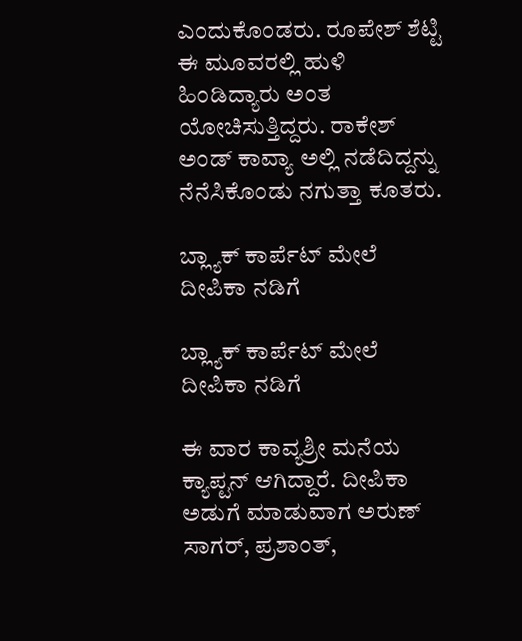ಎಂದುಕೊಂಡರು. ರೂಪೇಶ್ ಶೆಟ್ಟಿ ಈ ಮೂವರಲ್ಲಿ ಹುಳಿ ಹಿಂಡಿದ್ಯಾರು ಅಂತ ಯೋಚಿಸುತ್ತಿದ್ದರು. ರಾಕೇಶ್ ಅಂಡ್ ಕಾವ್ಯಾ ಅಲ್ಲಿ ನಡೆದಿದ್ದನ್ನು ನೆನೆಸಿಕೊಂಡು ನಗುತ್ತಾ ಕೂತರು.

ಬ್ಲ್ಯಾಕ್ ಕಾರ್ಪೆಟ್ ಮೇಲೆ ದೀಪಿಕಾ ನಡಿಗೆ

ಬ್ಲ್ಯಾಕ್ ಕಾರ್ಪೆಟ್ ಮೇಲೆ ದೀಪಿಕಾ ನಡಿಗೆ

ಈ ವಾರ ಕಾವ್ಯಶ್ರೀ ಮನೆಯ ಕ್ಯಾಪ್ಟನ್ ಆಗಿದ್ದಾರೆ. ದೀಪಿಕಾ ಅಡುಗೆ ಮಾಡುವಾಗ ಅರುಣ್ ಸಾಗರ್, ಪ್ರಶಾಂತ್,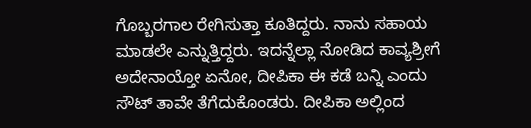ಗೊಬ್ಬರಗಾಲ ರೇಗಿಸುತ್ತಾ ಕೂತಿದ್ದರು. ನಾನು ಸಹಾಯ ಮಾಡಲೇ ಎನ್ನುತ್ತಿದ್ದರು. ಇದನ್ನೆಲ್ಲಾ ನೋಡಿದ ಕಾವ್ಯಶ್ರೀಗೆ ಅದೇನಾಯ್ತೋ ಏನೋ, ದೀಪಿಕಾ ಈ ಕಡೆ ಬನ್ನಿ ಎಂದು ಸೌಟ್ ತಾವೇ ತೆಗೆದುಕೊಂಡರು. ದೀಪಿಕಾ ಅಲ್ಲಿಂದ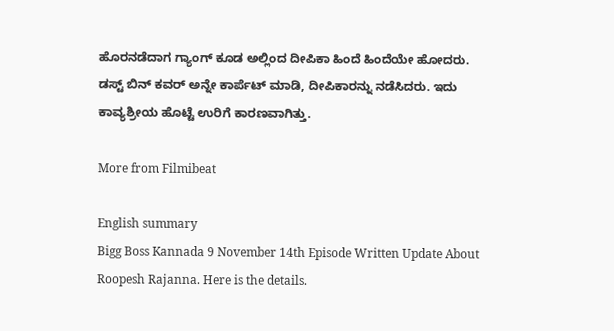ಹೊರನಡೆದಾಗ ಗ್ಯಾಂಗ್ ಕೂಡ ಅಲ್ಲಿಂದ ದೀಪಿಕಾ ಹಿಂದೆ ಹಿಂದೆಯೇ ಹೋದರು. ಡಸ್ಟ್ ಬಿನ್ ಕವರ್ ಅನ್ನೇ ಕಾರ್ಪೆಟ್ ಮಾಡಿ, ದೀಪಿಕಾರನ್ನು ನಡೆಸಿದರು. ಇದು ಕಾವ್ಯಶ್ರೀಯ ಹೊಟ್ಟೆ ಉರಿಗೆ ಕಾರಣವಾಗಿತ್ತು.

More from Filmibeat

English summary
Bigg Boss Kannada 9 November 14th Episode Written Update About Roopesh Rajanna. Here is the details.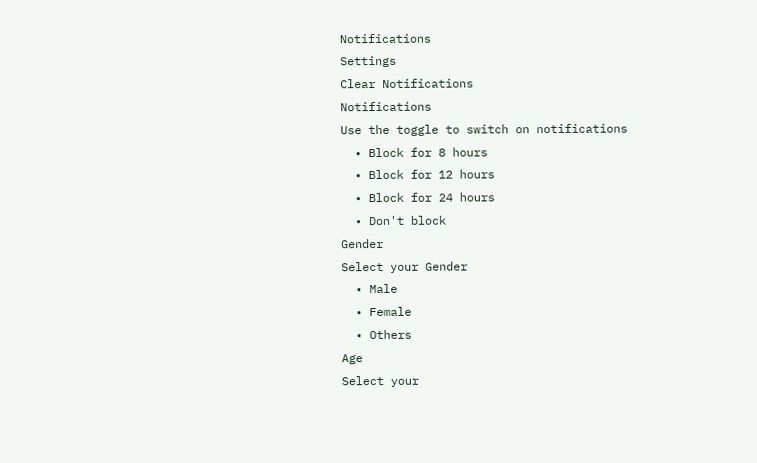Notifications
Settings
Clear Notifications
Notifications
Use the toggle to switch on notifications
  • Block for 8 hours
  • Block for 12 hours
  • Block for 24 hours
  • Don't block
Gender
Select your Gender
  • Male
  • Female
  • Others
Age
Select your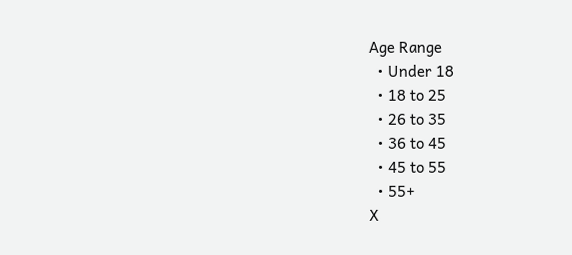Age Range
  • Under 18
  • 18 to 25
  • 26 to 35
  • 36 to 45
  • 45 to 55
  • 55+
X